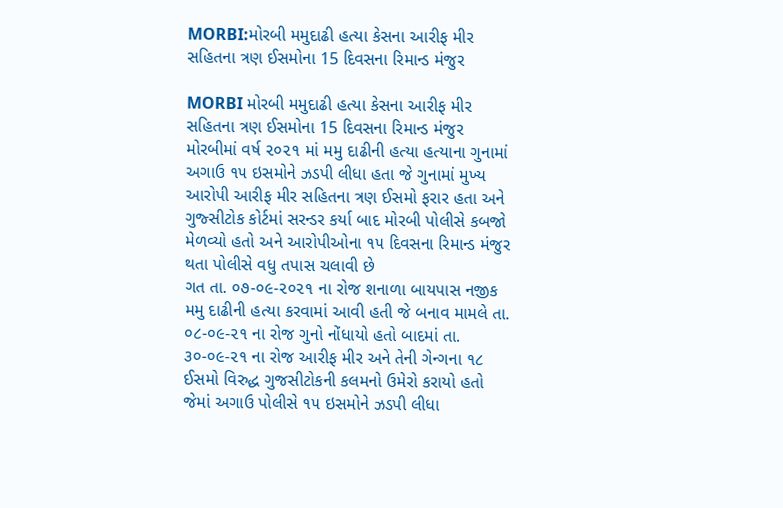MORBI:મોરબી મમુદાઢી હત્યા કેસના આરીફ મીર સહિતના ત્રણ ઈસમોના 15 દિવસના રિમાન્ડ મંજુર

MORBI મોરબી મમુદાઢી હત્યા કેસના આરીફ મીર સહિતના ત્રણ ઈસમોના 15 દિવસના રિમાન્ડ મંજુર
મોરબીમાં વર્ષ ૨૦૨૧ માં મમુ દાઢીની હત્યા હત્યાના ગુનામાં અગાઉ ૧૫ ઇસમોને ઝડપી લીધા હતા જે ગુનામાં મુખ્ય આરોપી આરીફ મીર સહિતના ત્રણ ઈસમો ફરાર હતા અને ગુજ્સીટોક કોર્ટમાં સરન્ડર કર્યા બાદ મોરબી પોલીસે કબજો મેળવ્યો હતો અને આરોપીઓના ૧૫ દિવસના રિમાન્ડ મંજુર થતા પોલીસે વધુ તપાસ ચલાવી છે
ગત તા. ૦૭-૦૯-૨૦૨૧ ના રોજ શનાળા બાયપાસ નજીક મમુ દાઢીની હત્યા કરવામાં આવી હતી જે બનાવ મામલે તા. ૦૮-૦૯-૨૧ ના રોજ ગુનો નોંધાયો હતો બાદમાં તા. ૩૦-૦૯-૨૧ ના રોજ આરીફ મીર અને તેની ગેન્ગના ૧૮ ઈસમો વિરુદ્ધ ગુજસીટોકની કલમનો ઉમેરો કરાયો હતો જેમાં અગાઉ પોલીસે ૧૫ ઇસમોને ઝડપી લીધા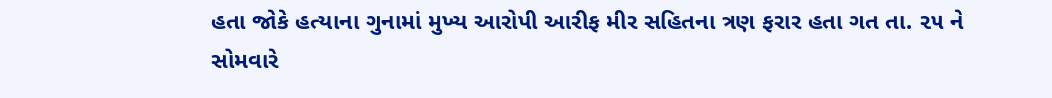હતા જોકે હત્યાના ગુનામાં મુખ્ય આરોપી આરીફ મીર સહિતના ત્રણ ફરાર હતા ગત તા. ૨૫ ને સોમવારે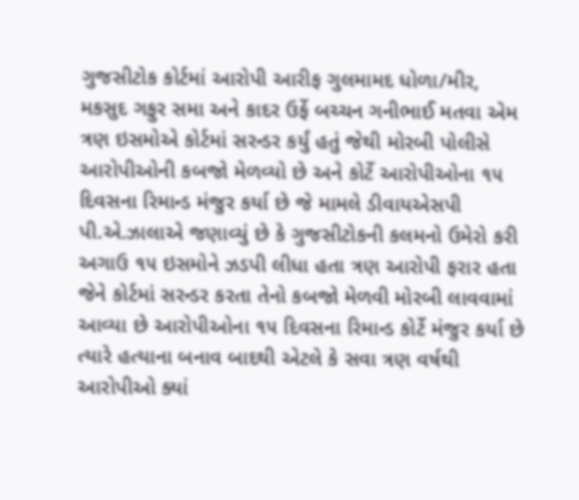ગુજસીટોક કોર્ટમાં આરોપી આરીફ ગુલમામદ ધોળા/મીર, મકસુદ ગફુર સમા અને કાદર ઉર્ફે બચ્ચન ગનીભાઈ મતવા એમ ત્રણ ઇસમોએ કોર્ટમાં સરન્ડર કર્યું હતું જેથી મોરબી પોલીસે આરોપીઓની કબજો મેળવ્યો છે અને કોર્ટે આરોપીઓના ૧૫ દિવસના રિમાન્ડ મંજુર કર્યા છે જે મામલે ડીવાયએસપી પી.એ.ઝાલાએ જણાવ્યું છે કે ગુજસીટોકની કલમનો ઉમેરો કરી અગાઉ ૧૫ ઇસમોને ઝડપી લીધા હતા ત્રણ આરોપી ફરાર હતા જેને કોર્ટમાં સરન્ડર કરતા તેનો કબજો મેળવી મોરબી લાવવામાં આવ્યા છે આરોપીઓના ૧૫ દિવસના રિમાન્ડ કોર્ટે મંજુર કર્યા છે ત્યારે હત્યાના બનાવ બાદથી એટલે કે સવા ત્રણ વર્ષથી આરોપીઓ ક્યાં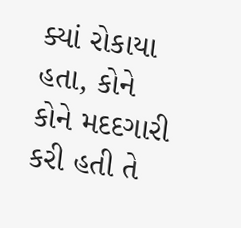ક્યાં રોકાયા હતા, કોને કોને મદદગારી કરી હતી તે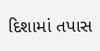દિશામાં તપાસ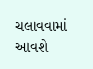ચલાવવામાં આવશે